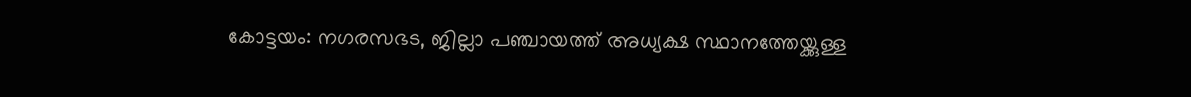കോട്ടയം: നഗരസഭട, ജില്ലാ പഞ്ചായത്ത് അധ്യക്ഷ സ്ഥാനത്തേയ്ക്കുള്ള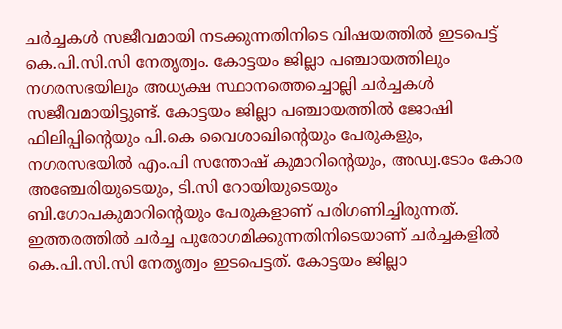ചർച്ചകൾ സജീവമായി നടക്കുന്നതിനിടെ വിഷയത്തിൽ ഇടപെട്ട് കെ.പി.സി.സി നേതൃത്വം. കോട്ടയം ജില്ലാ പഞ്ചായത്തിലും നഗരസഭയിലും അധ്യക്ഷ സ്ഥാനത്തെച്ചൊല്ലി ചർച്ചകൾ സജീവമായിട്ടുണ്ട്. കോട്ടയം ജില്ലാ പഞ്ചായത്തിൽ ജോഷി ഫിലിപ്പിന്റെയും പി.കെ വൈശാഖിന്റെയും പേരുകളും, നഗരസഭയിൽ എം.പി സന്തോഷ് കുമാറിന്റെയും, അഡ്വ.ടോം കോര അഞ്ചേരിയുടെയും, ടി.സി റോയിയുടെയും ബി.ഗോപകുമാറിന്റെയും പേരുകളാണ് പരിഗണിച്ചിരുന്നത്.
ഇത്തരത്തിൽ ചർച്ച പുരോഗമിക്കുന്നതിനിടെയാണ് ചർച്ചകളിൽ കെ.പി.സി.സി നേതൃത്വം ഇടപെട്ടത്. കോട്ടയം ജില്ലാ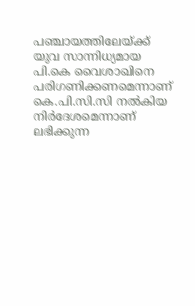പഞ്ചായത്തിലേയ്ക്ക് യുവ സാന്നിധ്യമായ പി.കെ വൈശാഖിനെ പരിഗണിക്കണമെന്നാണ് കെ.പി.സി.സി നൽകിയ നിർദേശമെന്നാണ് ലഭിക്കുന്ന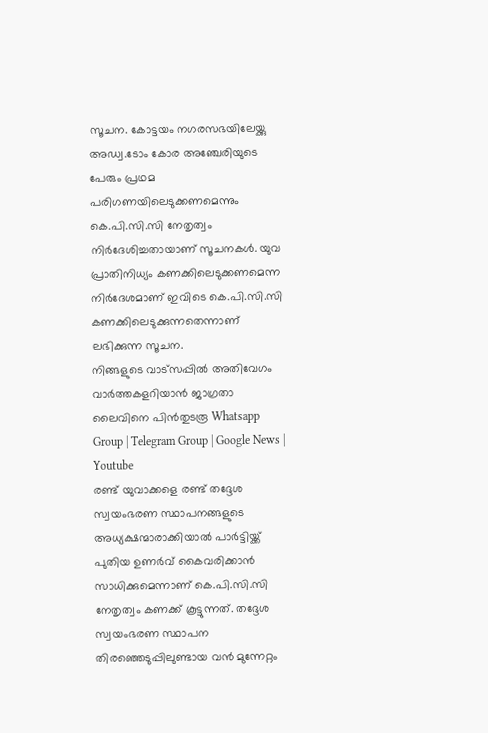സൂചന. കോട്ടയം നഗരസഭയിലേയ്ക്കു അഡ്വ.ടോം കോര അഞ്ചേരിയുടെ പേരും പ്രഥമ പരിഗണയിലെടുക്കണമെന്നും കെ.പി.സി.സി നേതൃത്വം നിർദേശിച്ചതായാണ് സൂചനകൾ. യുവ പ്രാതിനിധ്യം കണക്കിലെടുക്കണമെന്ന നിർദേശമാണ് ഇവിടെ കെ.പി.സി.സി കണക്കിലെടുക്കുന്നതെന്നാണ് ലഭിക്കുന്ന സൂചന.
നിങ്ങളുടെ വാട്സപ്പിൽ അതിവേഗം വാർത്തകളറിയാൻ ജാഗ്രതാ ലൈവിനെ പിൻതുടരൂ Whatsapp Group | Telegram Group | Google News | Youtube
രണ്ട് യുവാക്കളെ രണ്ട് തദ്ദേശ സ്വയംഭരണ സ്ഥാപനങ്ങളുടെ അധ്യക്ഷന്മാരാക്കിയാൽ പാർട്ടിയ്ക്ക് പുതിയ ഉണർവ് കൈവരിക്കാൻ സാധിക്കുമെന്നാണ് കെ.പി.സി.സി നേതൃത്വം കണക്ക് കൂട്ടുന്നത്. തദ്ദേശ സ്വയംഭരണ സ്ഥാപന തിരഞ്ഞെടുപ്പിലുണ്ടായ വൻ മുന്നേറ്റം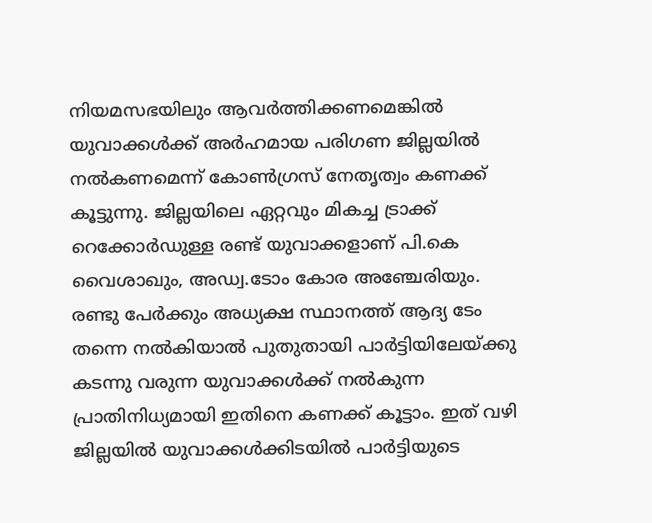നിയമസഭയിലും ആവർത്തിക്കണമെങ്കിൽ യുവാക്കൾക്ക് അർഹമായ പരിഗണ ജില്ലയിൽ നൽകണമെന്ന് കോൺഗ്രസ് നേതൃത്വം കണക്ക് കൂട്ടുന്നു. ജില്ലയിലെ ഏറ്റവും മികച്ച ട്രാക്ക് റെക്കോർഡുള്ള രണ്ട് യുവാക്കളാണ് പി.കെ വൈശാഖും, അഡ്വ.ടോം കോര അഞ്ചേരിയും. രണ്ടു പേർക്കും അധ്യക്ഷ സ്ഥാനത്ത് ആദ്യ ടേം തന്നെ നൽകിയാൽ പുതുതായി പാർട്ടിയിലേയ്ക്കു കടന്നു വരുന്ന യുവാക്കൾക്ക് നൽകുന്ന പ്രാതിനിധ്യമായി ഇതിനെ കണക്ക് കൂട്ടാം. ഇത് വഴി ജില്ലയിൽ യുവാക്കൾക്കിടയിൽ പാർട്ടിയുടെ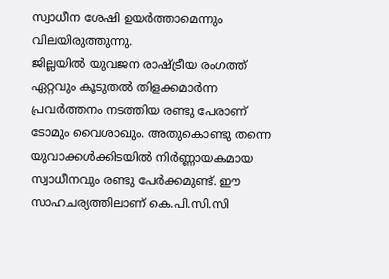സ്വാധീന ശേഷി ഉയർത്താമെന്നും വിലയിരുത്തുന്നു.
ജില്ലയിൽ യുവജന രാഷ്ട്രീയ രംഗത്ത് ഏറ്റവും കൂടുതൽ തിളക്കമാർന്ന പ്രവർത്തനം നടത്തിയ രണ്ടു പേരാണ് ടോമും വൈശാഖും. അതുകൊണ്ടു തന്നെ യുവാക്കൾക്കിടയിൽ നിർണ്ണായകമായ സ്വാധീനവും രണ്ടു പേർക്കമുണ്ട്. ഈ സാഹചര്യത്തിലാണ് കെ.പി.സി.സി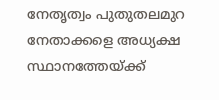നേതൃത്വം പുതുതലമുറ നേതാക്കളെ അധ്യക്ഷ സ്ഥാനത്തേയ്ക്ക്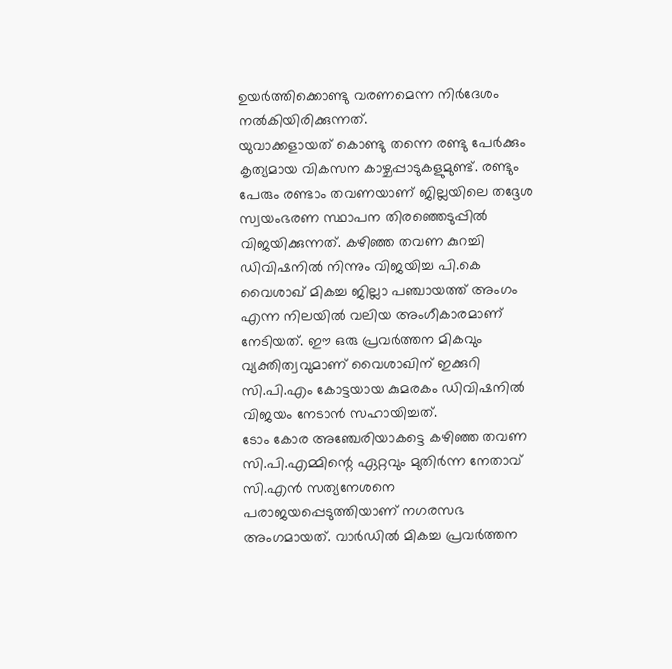ഉയർത്തിക്കൊണ്ടു വരണമെന്ന നിർദേശം നൽകിയിരിക്കുന്നത്.
യുവാക്കളായത് കൊണ്ടു തന്നെ രണ്ടു പേർക്കും കൃത്യമായ വികസന കാഴ്ചപ്പാടുകളുമുണ്ട്. രണ്ടും പേരും രണ്ടാം തവണയാണ് ജില്ലയിലെ തദ്ദേശ സ്വയംഭരണ സ്ഥാപന തിരഞ്ഞെടുപ്പിൽ വിജയിക്കുന്നത്. കഴിഞ്ഞ തവണ കുറച്ചി ഡിവിഷനിൽ നിന്നും വിജയിച്ച പി.കെ വൈശാഖ് മികച്ച ജില്ലാ പഞ്ചായത്ത് അംഗം എന്ന നിലയിൽ വലിയ അംഗീകാരമാണ് നേടിയത്. ഈ ഒരു പ്രവർത്തന മികവും വ്യക്തിത്വവുമാണ് വൈശാഖിന് ഇക്കുറി സി.പി.എം കോട്ടയായ കുമരകം ഡിവിഷനിൽ വിജയം നേടാൻ സഹായിച്ചത്.
ടോം കോര അഞ്ചേരിയാകട്ടെ കഴിഞ്ഞ തവണ സി.പി.എമ്മിന്റെ ഏറ്റവും മുതിർന്ന നേതാവ് സി.എൻ സത്യനേശനെ പരാജയപ്പെടുത്തിയാണ് നഗരസഭ അംഗമായത്. വാർഡിൽ മികച്ച പ്രവർത്തന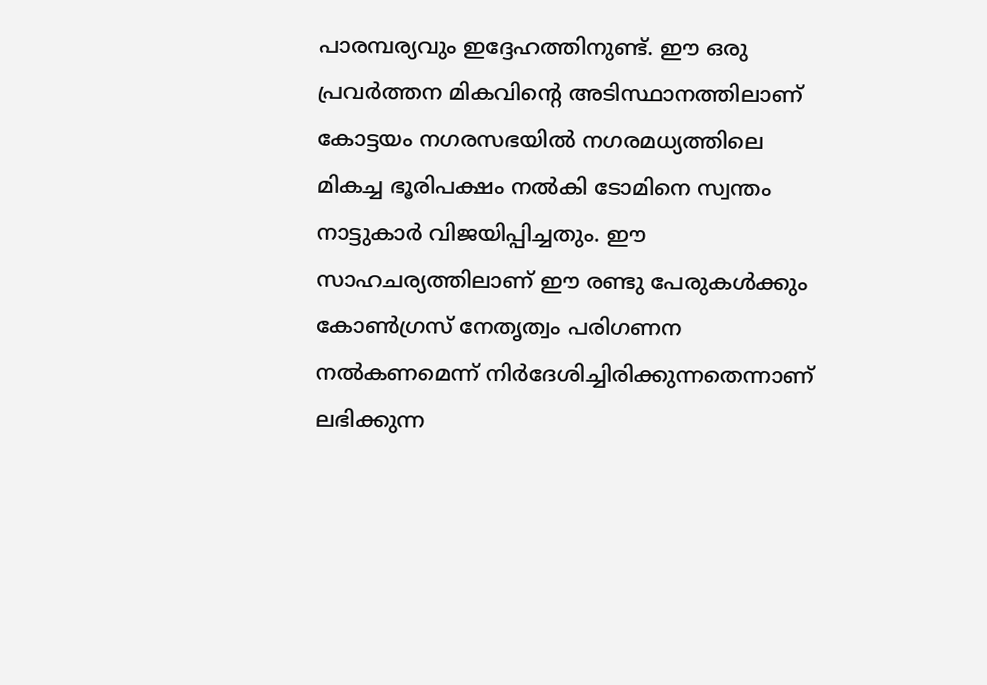പാരമ്പര്യവും ഇദ്ദേഹത്തിനുണ്ട്. ഈ ഒരു പ്രവർത്തന മികവിന്റെ അടിസ്ഥാനത്തിലാണ് കോട്ടയം നഗരസഭയിൽ നഗരമധ്യത്തിലെ മികച്ച ഭൂരിപക്ഷം നൽകി ടോമിനെ സ്വന്തം നാട്ടുകാർ വിജയിപ്പിച്ചതും. ഈ സാഹചര്യത്തിലാണ് ഈ രണ്ടു പേരുകൾക്കും കോൺഗ്രസ് നേതൃത്വം പരിഗണന നൽകണമെന്ന് നിർദേശിച്ചിരിക്കുന്നതെന്നാണ് ലഭിക്കുന്ന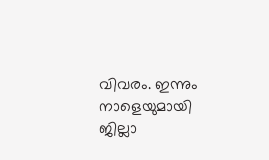വിവരം. ഇന്നും നാളെയുമായി ജില്ലാ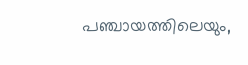പഞ്ചായത്തിലെയും,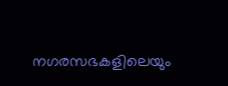നഗരസഭകളിലെയും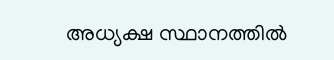അധ്യക്ഷ സ്ഥാനത്തിൽ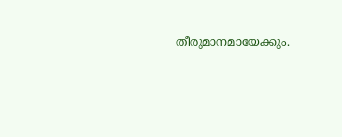തീരുമാനമായേക്കും.